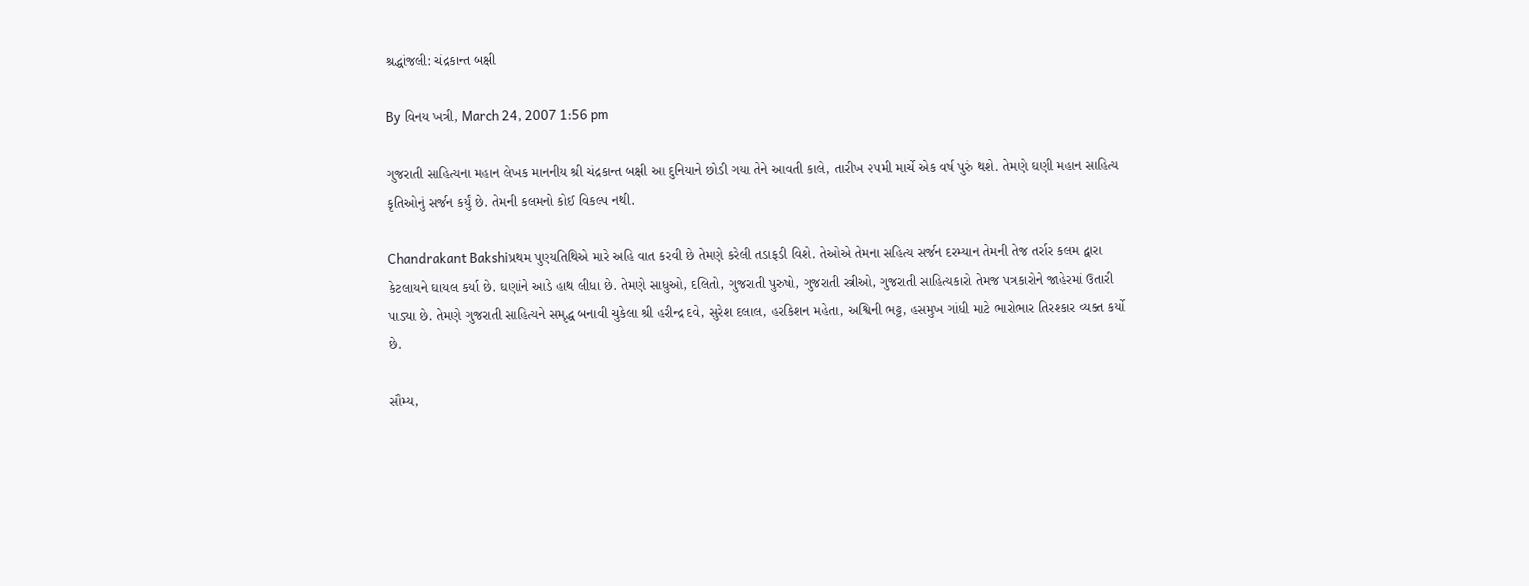શ્રદ્ધાંજલી: ચંદ્રકાન્ત બક્ષી

By વિનય ખત્રી, March 24, 2007 1:56 pm

ગુજરાતી સાહિત્યના મહાન લેખક માનનીય શ્રી ચંદ્રકાન્ત બક્ષી આ દુનિયાને છોડી ગયા તેને આવતી કાલે, તારીખ ૨૫મી માર્ચે એક વર્ષ પુરું થશે. તેમણે ઘણી મહાન સાહિત્ય કૃતિઓનું સર્જન કર્યું છે. તેમની કલમનો કોઈ વિકલ્પ નથી.

Chandrakant Bakshiપ્રથમ પુણ્યતિથિએ મારે અહિ વાત કરવી છે તેમણે કરેલી તડાફડી વિશે. તેઓએ તેમના સહિત્ય સર્જન દરમ્યાન તેમની તેજ તર્રાર કલમ દ્વારા કેટલાયને ઘાયલ કર્યા છે. ઘણાંને આડે હાથ લીધા છે. તેમણે સાધુઓ, દલિતો, ગુજરાતી પુરુષો, ગુજરાતી સ્ત્રીઓ, ગુજરાતી સાહિત્યકારો તેમજ પત્રકારોને જાહેરમાં ઉતારી પાડ્યા છે. તેમણે ગુજરાતી સાહિત્યને સમૃદ્ધ બનાવી ચુકેલા શ્રી હરીન્દ્ર દવે, સુરેશ દલાલ, હરકિશન મહેતા, અશ્વિની ભટ્ટ, હસમુખ ગાંધી માટે ભારોભાર તિરશ્કાર વ્યક્ત કર્યો છે.

સૌમ્ય,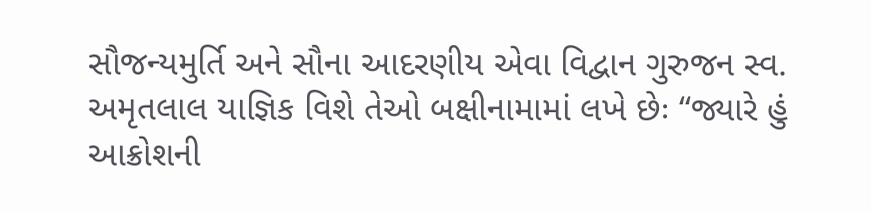સૌજન્યમુર્તિ અને સૌના આદરણીય એવા વિદ્વાન ગુરુજન સ્વ. અમૃતલાલ યાજ્ઞિક વિશે તેઓ બક્ષીનામામાં લખે છેઃ “જ્યારે હું આક્રોશની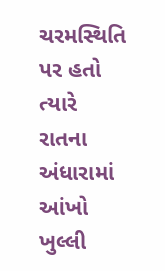ચરમસ્થિતિ પર હતો ત્યારે રાતના અંધારામાં આંખો ખુલ્લી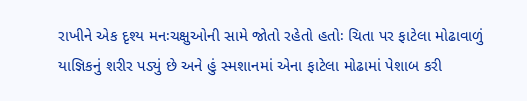રાખીને એક દૃશ્ય મનઃચક્ષુઓની સામે જોતો રહેતો હતોઃ ચિતા પર ફાટેલા મોઢાવાળું યાજ્ઞિકનું શરીર પડ્યું છે અને હું સ્મશાનમાં એના ફાટેલા મોઢામાં પેશાબ કરી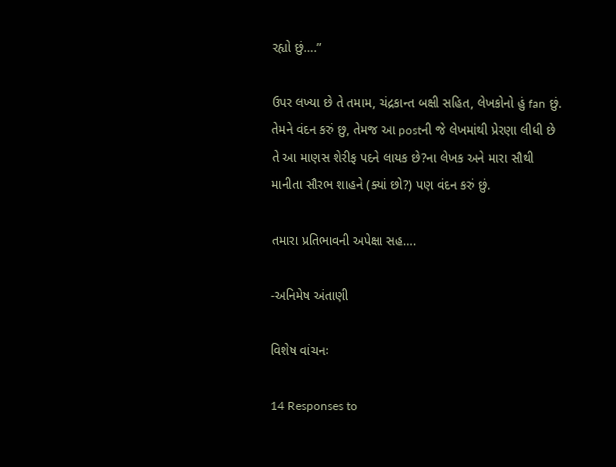રહ્યો છું….”

ઉપર લખ્યા છે તે તમામ, ચંદ્રકાન્ત બક્ષી સહિત, લેખકોનો હું fan છું. તેમને વંદન કરું છુ, તેમજ આ postની જે લેખમાંથી પ્રેરણા લીધી છે તે આ માણસ શેરીફ પદને લાયક છે?ના લેખક અને મારા સૌથી માનીતા સૌરભ શાહને (ક્યાં છો?) પણ વંદન કરું છું.

તમારા પ્રતિભાવની અપેક્ષા સહ….

-અનિમેષ અંતાણી

વિશેષ વાંચનઃ

14 Responses to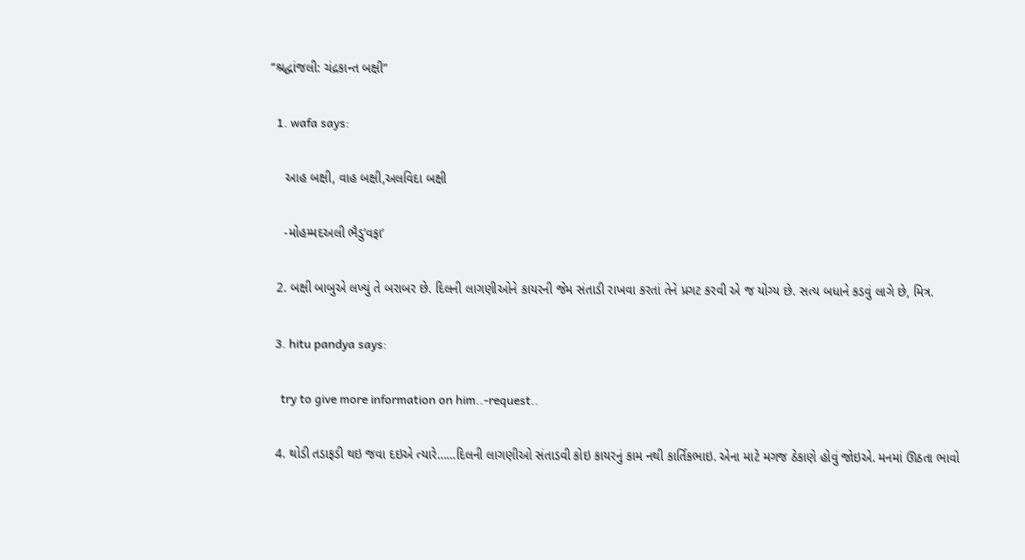“શ્રદ્ધાંજલી: ચંદ્રકાન્ત બક્ષી”

  1. wafa says:

    આહ બક્ષી, વાહ બક્ષી,અલવિદા બક્ષી

    -મોહમ્મદઅલી ભૈડુ’વફા’

  2. બક્ષી બાબુએ લખ્યું તે બરાબર છે. દિલની લાગણીઓને કાયરની જેમ સંતાડી રાખવા કરતાં તેને પ્રગટ કરવી એ જ યોગ્ય છે. સત્ય બધાને કડવું લાગે છે, મિત્ર.

  3. hitu pandya says:

    try to give more information on him..-request..

  4. થોડી તડાફડી થઇ જવા દઇએ ત્યારે……દિલની લાગણીઓ સંતાડવી કોઇ કાયરનું કામ નથી કાર્તિકભાઇ. એના માટે મગજ ઠેકાણે હોવું જોઇએ. મનમાં ઊઠતા ભાવો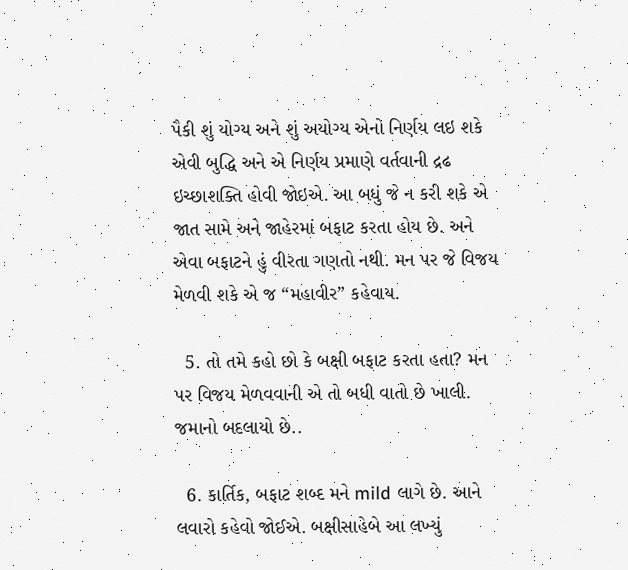પૈકી શું યોગ્ય અને શું અયોગ્ય એનો નિર્ણય લઇ શકે એવી બુદ્ધિ અને એ નિર્ણય પ્રમાણે વર્તવાની દ્રઢ ઇચ્છાશક્તિ હોવી જોઇએ. આ બધું જે ન કરી શકે એ જાત સામે અને જાહેરમાં બફાટ કરતા હોય છે. અને એવા બફાટને હું વીરતા ગણતો નથી. મન પર જે વિજય મેળવી શકે એ જ “મહાવીર” કહેવાય.

  5. તો તમે કહો છો કે બક્ષી બફાટ કરતા હતા? મન પર વિજય મેળવવાની એ તો બધી વાતો છે ખાલી. જમાનો બદલાયો છે..

  6. કાર્તિક, બફાટ શબ્દ મને mild લાગે છે. આને લવારો કહેવો જોઈએ. બક્ષીસાહેબે આ લખ્યું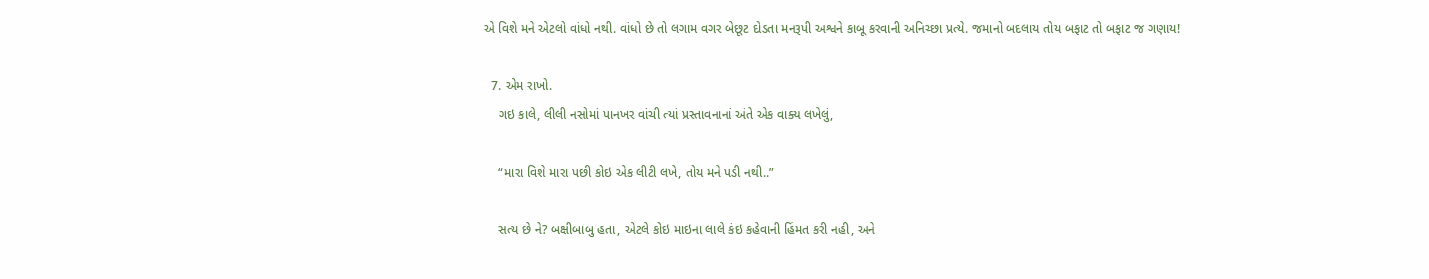એ વિશે મને એટલો વાંધો નથી. વાંધો છે તો લગામ વગર બેછૂટ દોડતા મનરૂપી અશ્વને કાબૂ કરવાની અનિચ્છા પ્રત્યે. જમાનો બદલાય તોય બફાટ તો બફાટ જ ગણાય!

  7. એમ રાખો.
    ગઇ કાલે, લીલી નસોમાં પાનખર વાંચી ત્યાં પ્રસ્તાવનાનાં અંતે એક વાક્ય લખેલું,

    “મારા વિશે મારા પછી કોઇ એક લીટી લખે, તોય મને પડી નથી..”

    સત્ય છે ને? બક્ષીબાબુ હતા, એટલે કોઇ માઇના લાલે કંઇ કહેવાની હિંમત કરી નહી, અને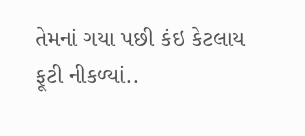તેમનાં ગયા પછી કંઇ કેટલાય ફૂટી નીકળ્યાં..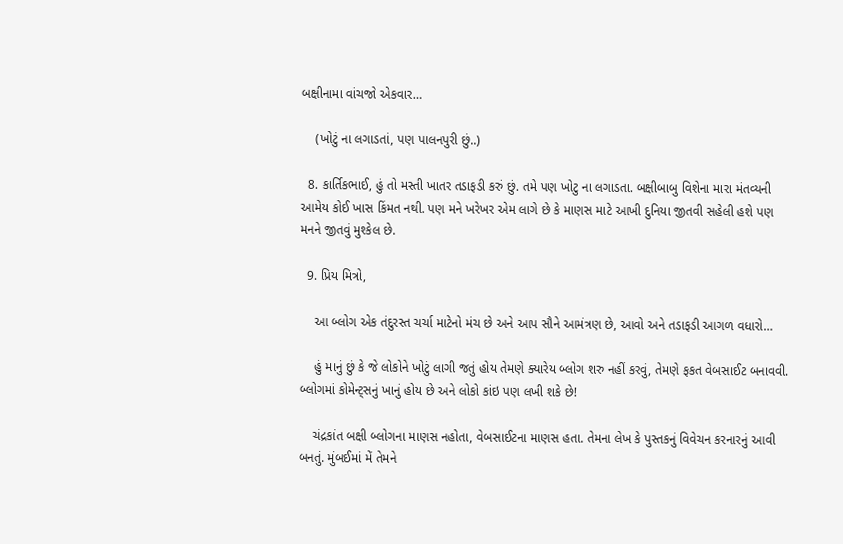બક્ષીનામા વાંચજો એકવાર…

    (ખોટું ના લગાડતાં, પણ પાલનપુરી છું..)

  8. કાર્તિકભાઈ, હું તો મસ્તી ખાતર તડાફડી કરું છું. તમે પણ ખોટુ ના લગાડતા. બક્ષીબાબુ વિશેના મારા મંતવ્યની આમેય કોઈ ખાસ કિંમત નથી. પણ મને ખરેખર એમ લાગે છે કે માણસ માટે આખી દુનિયા જીતવી સહેલી હશે પણ મનને જીતવું મુશ્કેલ છે.

  9. પ્રિય મિત્રો,

    આ બ્લોગ એક તંદુરસ્ત ચર્ચા માટેનો મંચ છે અને આપ સૌને આમંત્રણ છે, આવો અને તડાફડી આગળ વધારો…

    હું માનું છું કે જે લોકોને ખોટું લાગી જતું હોય તેમણે ક્યારેય બ્લોગ શરુ નહીં કરવું, તેમણે ફકત વેબસાઈટ બનાવવી. બ્લોગમાં કોમેન્ટ્સનું ખાનું હોય છે અને લોકો કાંઇ પણ લખી શકે છે!

    ચંદ્રકાંત બક્ષી બ્લોગના માણસ નહોતા, વેબસાઈટના માણસ હતા. તેમના લેખ કે પુસ્તકનું વિવેચન કરનારનું આવી બનતું. મુંબઈમાં મેં તેમને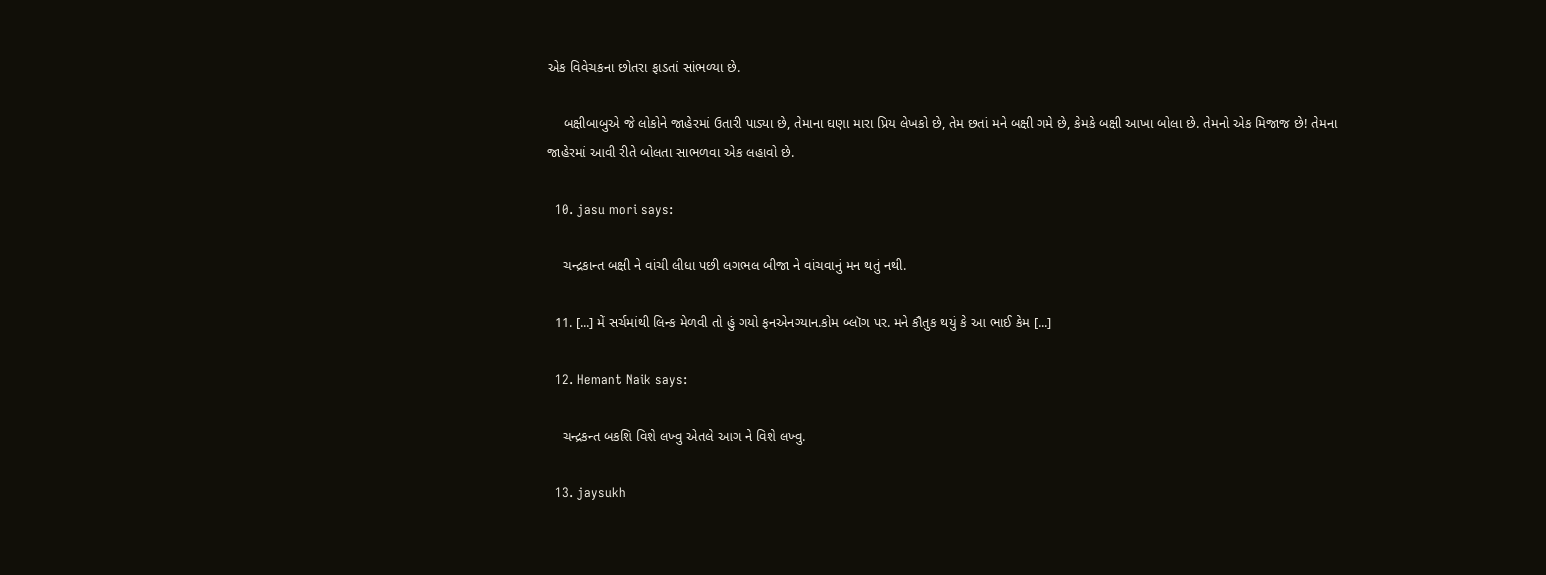એક વિવેચકના છોતરા ફાડતાં સાંભળ્યા છે.

    બક્ષીબાબુએ જે લોકોને જાહેરમાં ઉતારી પાડ્યા છે, તેમાના ઘણા મારા પ્રિય લેખકો છે, તેમ છતાં મને બક્ષી ગમે છે, કેમકે બક્ષી આખા બોલા છે. તેમનો એક મિજાજ છે! તેમના જાહેરમાં આવી રીતે બોલતા સાભળવા એક લહાવો છે.

  10. jasu mori says:

    ચન્દ્રકાન્ત બક્ષી ને વાંચી લીધા પછી લગભલ બીજા ને વાંચવાનું મન થતું નથી.

  11. [...] મેં સર્ચમાંથી લિન્ક મેળવી તો હું ગયો ફનએનગ્યાન.કોમ બ્લૉગ પર. મને કૌતુક થયું કે આ ભાઈ કેમ [...]

  12. Hemant Naik says:

    ચન્દ્રકન્ત બકશિ વિશે લખ્વુ એતલે આગ ને વિશે લખ્વુ.

  13. jaysukh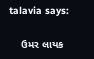talavia says:

    ઉમર લાયક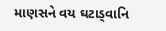માણસને વય ઘટાડ્વાનિ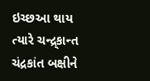ઇચ્છઆ થાય ત્યારે ચન્દ્ર્કાન્ત ચંદ્રકાંત બક્ષીને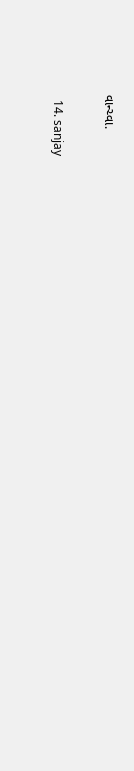વાન્ચ્વા.

  14. sanjay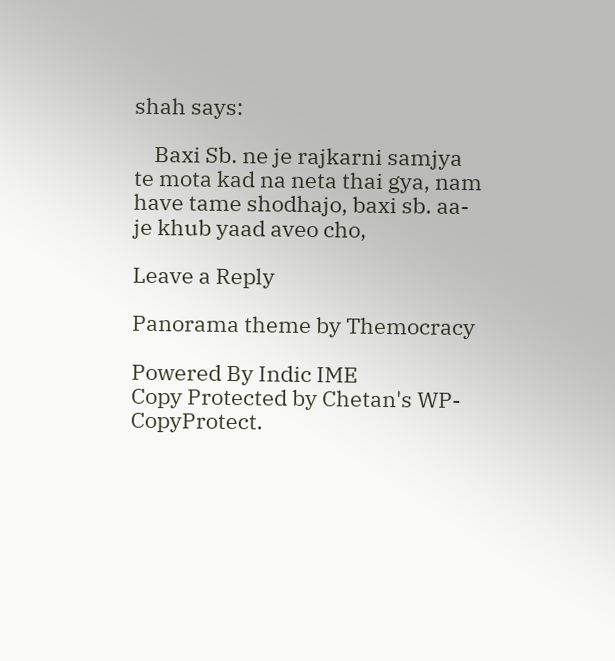shah says:

    Baxi Sb. ne je rajkarni samjya te mota kad na neta thai gya, nam have tame shodhajo, baxi sb. aa-je khub yaad aveo cho,

Leave a Reply

Panorama theme by Themocracy

Powered By Indic IME
Copy Protected by Chetan's WP-CopyProtect.